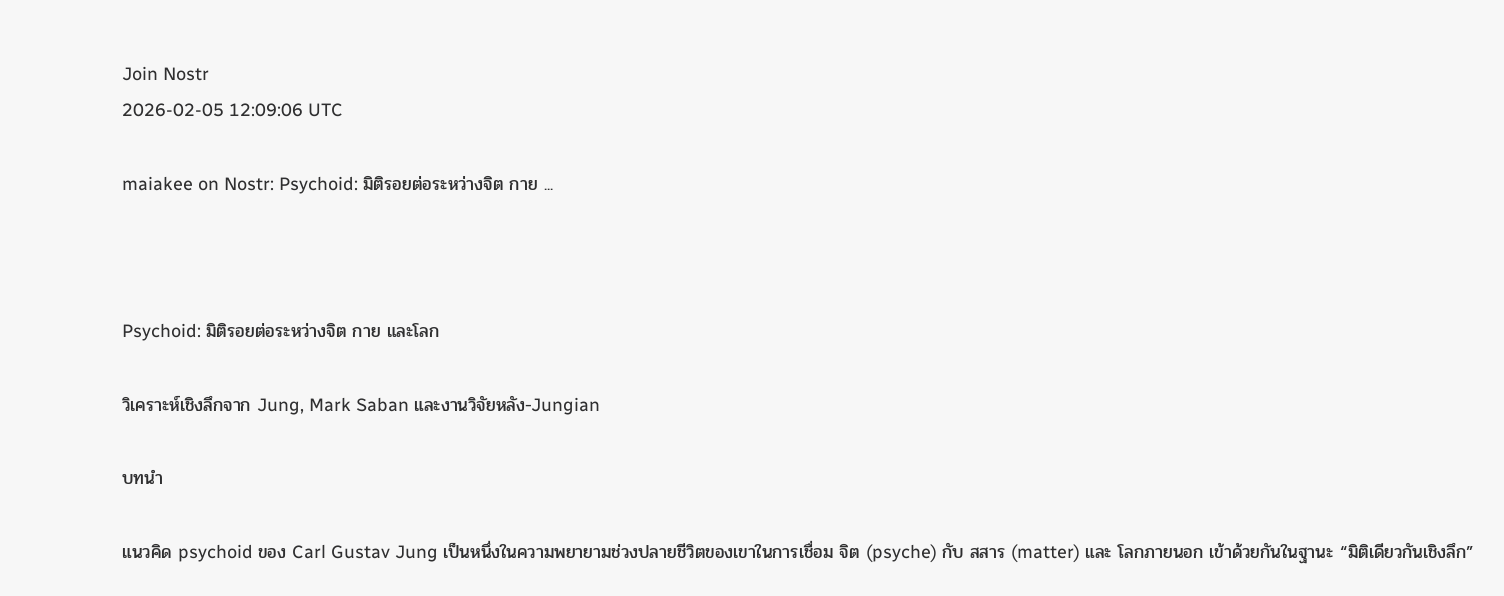Join Nostr
2026-02-05 12:09:06 UTC

maiakee on Nostr: Psychoid: มิติรอยต่อระหว่างจิต กาย ...



Psychoid: มิติรอยต่อระหว่างจิต กาย และโลก

วิเคราะห์เชิงลึกจาก Jung, Mark Saban และงานวิจัยหลัง-Jungian

บทนำ

แนวคิด psychoid ของ Carl Gustav Jung เป็นหนึ่งในความพยายามช่วงปลายชีวิตของเขาในการเชื่อม จิต (psyche) กับ สสาร (matter) และ โลกภายนอก เข้าด้วยกันในฐานะ “มิติเดียวกันเชิงลึก”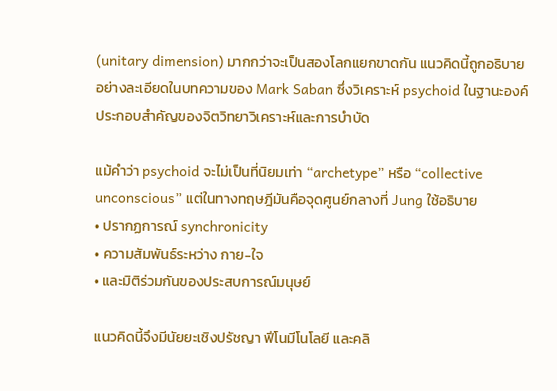(unitary dimension) มากกว่าจะเป็นสองโลกแยกขาดกัน แนวคิดนี้ถูกอธิบายอย่างละเอียดในบทความของ Mark Saban ซึ่งวิเคราะห์ psychoid ในฐานะองค์ประกอบสำคัญของจิตวิทยาวิเคราะห์และการบำบัด

แม้คำว่า psychoid จะไม่เป็นที่นิยมเท่า “archetype” หรือ “collective unconscious” แต่ในทางทฤษฎีมันคือจุดศูนย์กลางที่ Jung ใช้อธิบาย
• ปรากฏการณ์ synchronicity
• ความสัมพันธ์ระหว่าง กาย-ใจ
• และมิติร่วมกันของประสบการณ์มนุษย์

แนวคิดนี้จึงมีนัยยะเชิงปรัชญา ฟีโนมีโนโลยี และคลิ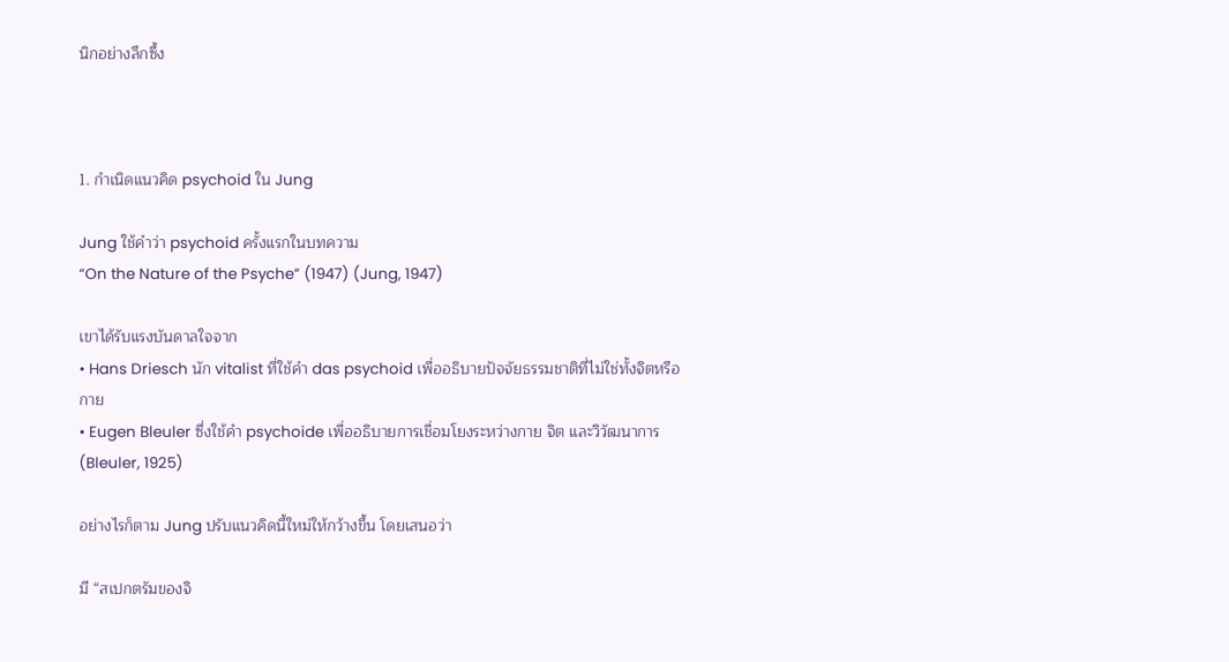นิกอย่างลึกซึ้ง



1. กำเนิดแนวคิด psychoid ใน Jung

Jung ใช้คำว่า psychoid ครั้งแรกในบทความ
“On the Nature of the Psyche” (1947) (Jung, 1947)

เขาได้รับแรงบันดาลใจจาก
• Hans Driesch นัก vitalist ที่ใช้คำ das psychoid เพื่ออธิบายปัจจัยธรรมชาติที่ไม่ใช่ทั้งจิตหรือกาย
• Eugen Bleuler ซึ่งใช้คำ psychoide เพื่ออธิบายการเชื่อมโยงระหว่างกาย จิต และวิวัฒนาการ (Bleuler, 1925)

อย่างไรก็ตาม Jung ปรับแนวคิดนี้ใหม่ให้กว้างขึ้น โดยเสนอว่า

มี “สเปกตรัมของจิ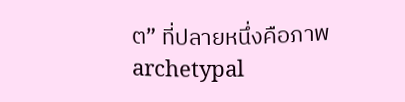ต” ที่ปลายหนึ่งคือภาพ archetypal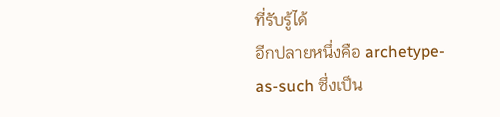ที่รับรู้ได้
อีกปลายหนึ่งคือ archetype-as-such ซึ่งเป็น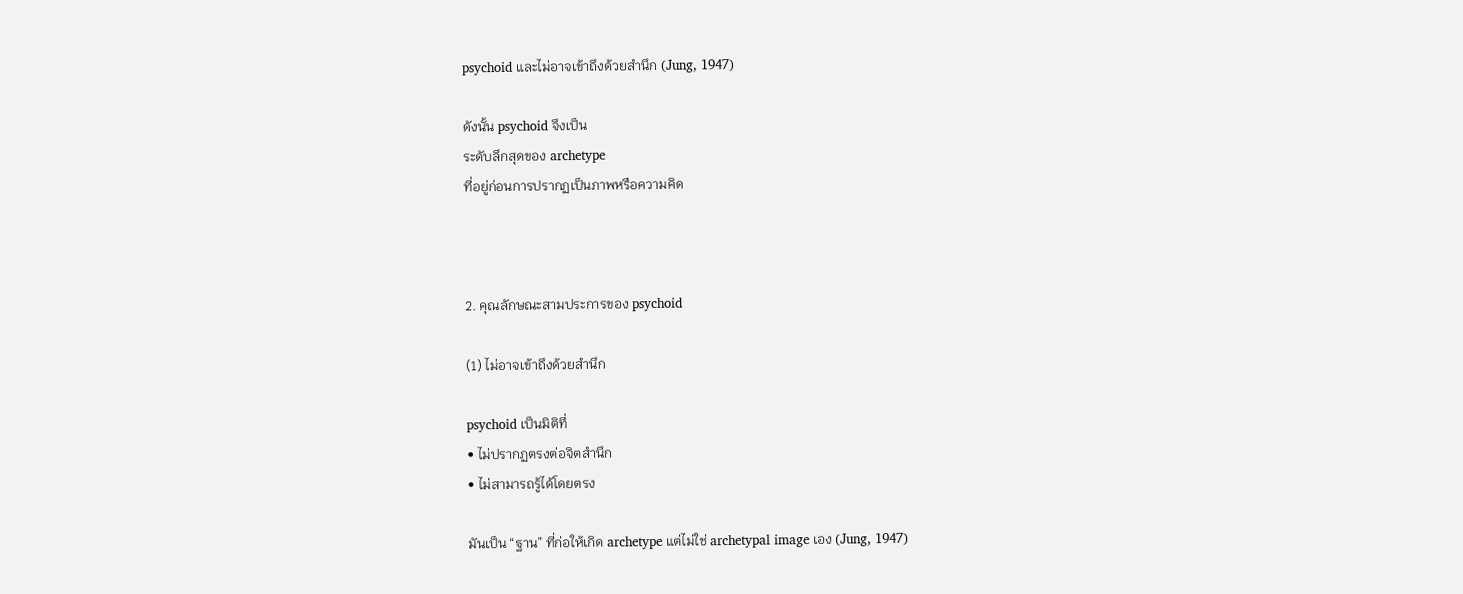psychoid และไม่อาจเข้าถึงด้วยสำนึก (Jung, 1947)

ดังนั้น psychoid จึงเป็น
ระดับลึกสุดของ archetype
ที่อยู่ก่อนการปรากฏเป็นภาพหรือความคิด



2. คุณลักษณะสามประการของ psychoid

(1) ไม่อาจเข้าถึงด้วยสำนึก

psychoid เป็นมิติที่
• ไม่ปรากฏตรงต่อจิตสำนึก
• ไม่สามารถรู้ได้โดยตรง

มันเป็น “ฐาน” ที่ก่อให้เกิด archetype แต่ไม่ใช่ archetypal image เอง (Jung, 1947)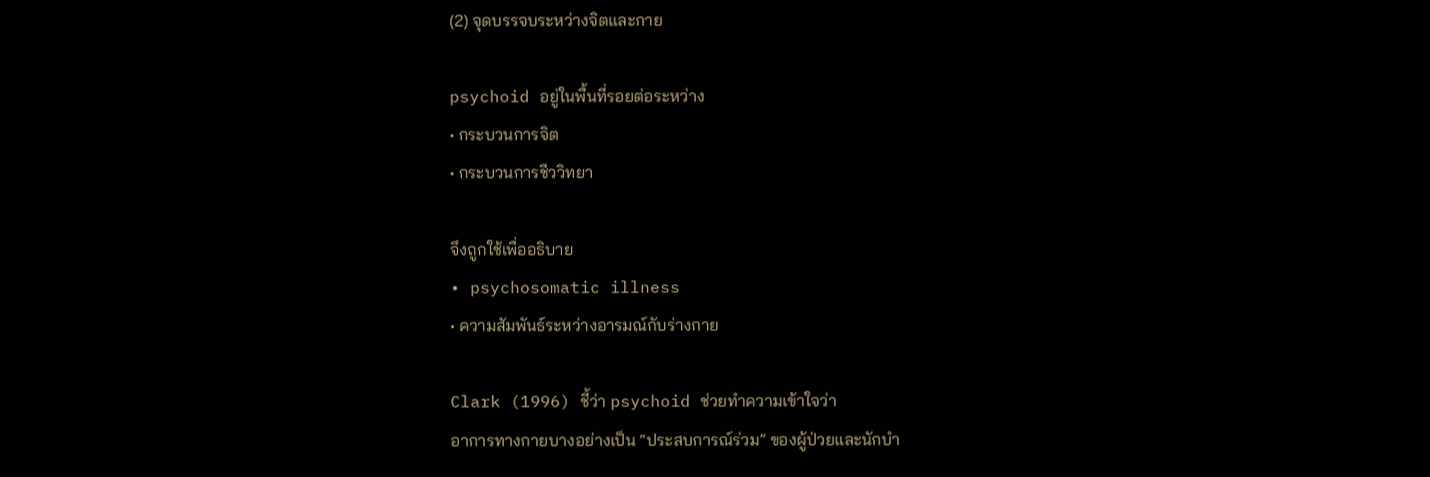(2) จุดบรรจบระหว่างจิตและกาย

psychoid อยู่ในพื้นที่รอยต่อระหว่าง
• กระบวนการจิต
• กระบวนการชีววิทยา

จึงถูกใช้เพื่ออธิบาย
• psychosomatic illness
• ความสัมพันธ์ระหว่างอารมณ์กับร่างกาย

Clark (1996) ชี้ว่า psychoid ช่วยทำความเข้าใจว่า
อาการทางกายบางอย่างเป็น “ประสบการณ์ร่วม” ของผู้ป่วยและนักบำ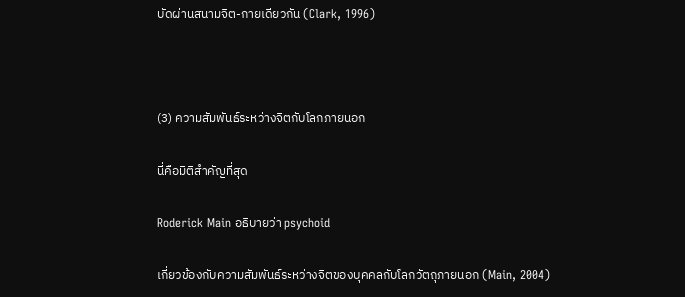บัดผ่านสนามจิต-กายเดียวกัน (Clark, 1996)



(3) ความสัมพันธ์ระหว่างจิตกับโลกภายนอก

นี่คือมิติสำคัญที่สุด

Roderick Main อธิบายว่า psychoid

เกี่ยวข้องกับความสัมพันธ์ระหว่างจิตของบุคคลกับโลกวัตถุภายนอก (Main, 2004)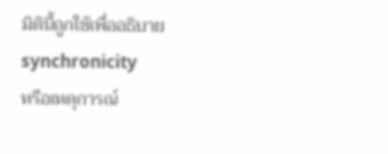มิตินี้ถูกใช้เพื่ออธิบาย
synchronicity
หรือเหตุการณ์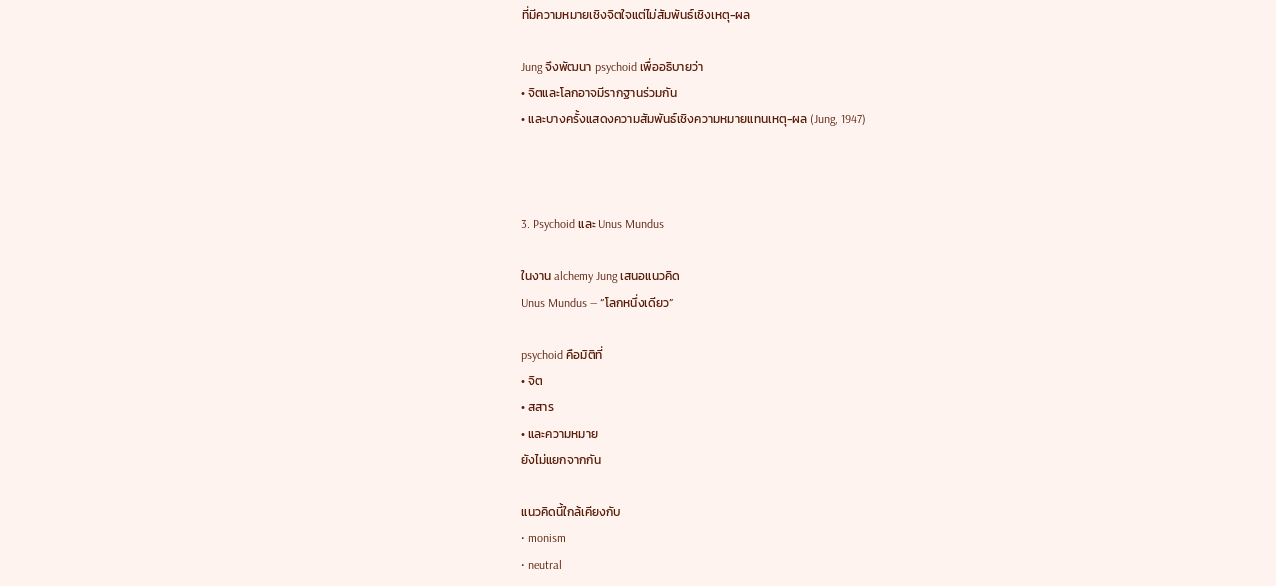ที่มีความหมายเชิงจิตใจแต่ไม่สัมพันธ์เชิงเหตุ-ผล

Jung จึงพัฒนา psychoid เพื่ออธิบายว่า
• จิตและโลกอาจมีรากฐานร่วมกัน
• และบางครั้งแสดงความสัมพันธ์เชิงความหมายแทนเหตุ-ผล (Jung, 1947)



3. Psychoid และ Unus Mundus

ในงาน alchemy Jung เสนอแนวคิด
Unus Mundus — “โลกหนึ่งเดียว”

psychoid คือมิติที่
• จิต
• สสาร
• และความหมาย
ยังไม่แยกจากกัน

แนวคิดนี้ใกล้เคียงกับ
• monism
• neutral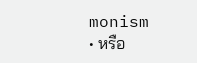monism
• หรือ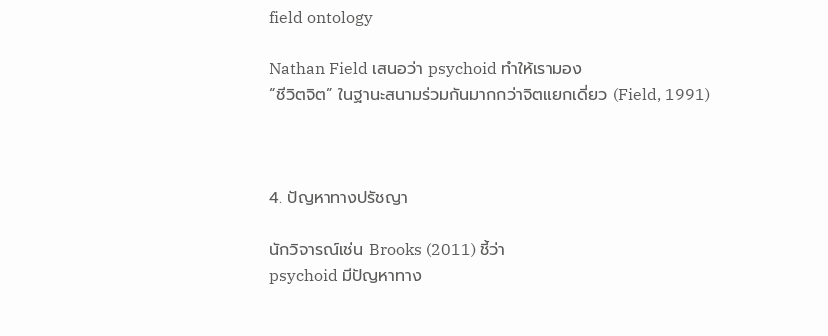field ontology

Nathan Field เสนอว่า psychoid ทำให้เรามอง
“ชีวิตจิต” ในฐานะสนามร่วมกันมากกว่าจิตแยกเดี่ยว (Field, 1991)



4. ปัญหาทางปรัชญา

นักวิจารณ์เช่น Brooks (2011) ชี้ว่า
psychoid มีปัญหาทาง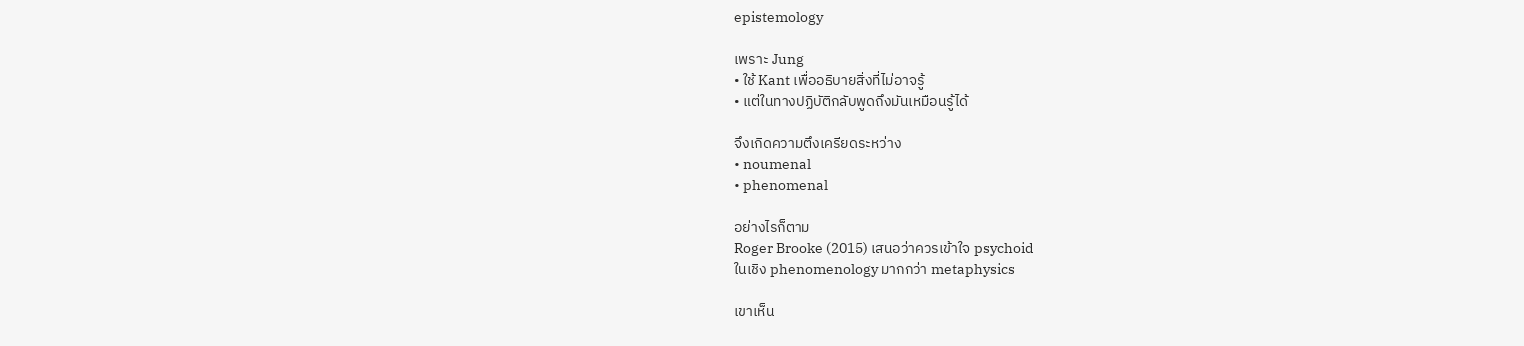epistemology

เพราะ Jung
• ใช้ Kant เพื่ออธิบายสิ่งที่ไม่อาจรู้
• แต่ในทางปฏิบัติกลับพูดถึงมันเหมือนรู้ได้

จึงเกิดความตึงเครียดระหว่าง
• noumenal
• phenomenal

อย่างไรก็ตาม
Roger Brooke (2015) เสนอว่าควรเข้าใจ psychoid
ในเชิง phenomenology มากกว่า metaphysics

เขาเห็น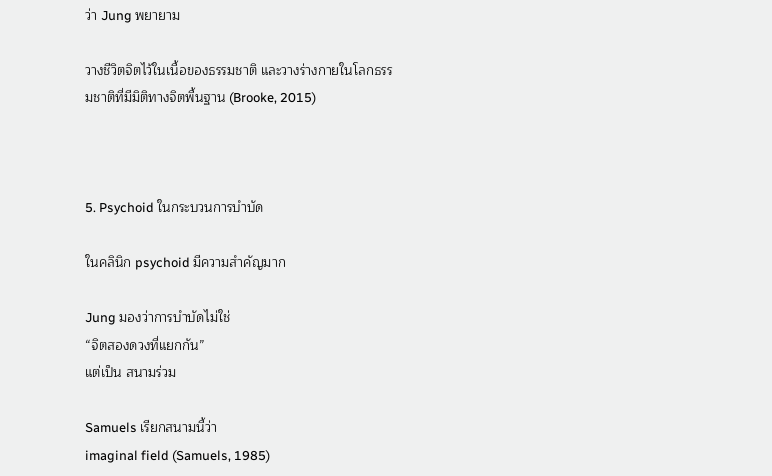ว่า Jung พยายาม

วางชีวิตจิตไว้ในเนื้อของธรรมชาติ และวางร่างกายในโลกธรรมชาติที่มีมิติทางจิตพื้นฐาน (Brooke, 2015)



5. Psychoid ในกระบวนการบำบัด

ในคลินิก psychoid มีความสำคัญมาก

Jung มองว่าการบำบัดไม่ใช่
“จิตสองดวงที่แยกกัน”
แต่เป็น สนามร่วม

Samuels เรียกสนามนี้ว่า
imaginal field (Samuels, 1985)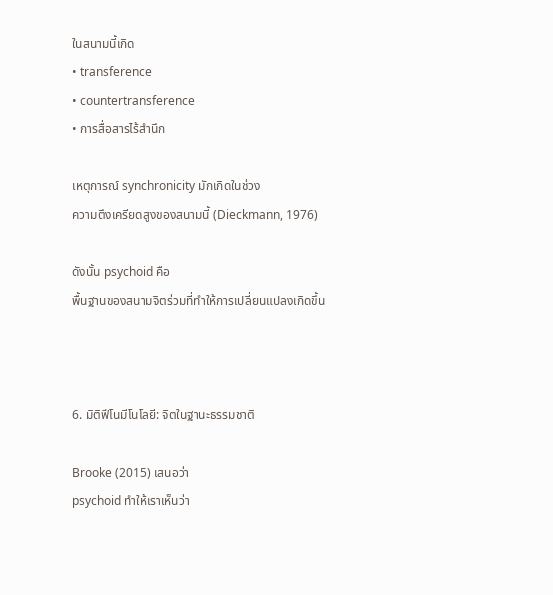ในสนามนี้เกิด
• transference
• countertransference
• การสื่อสารไร้สำนึก

เหตุการณ์ synchronicity มักเกิดในช่วง
ความตึงเครียดสูงของสนามนี้ (Dieckmann, 1976)

ดังนั้น psychoid คือ
พื้นฐานของสนามจิตร่วมที่ทำให้การเปลี่ยนแปลงเกิดขึ้น



6. มิติฟีโนมีโนโลยี: จิตในฐานะธรรมชาติ

Brooke (2015) เสนอว่า
psychoid ทำให้เราเห็นว่า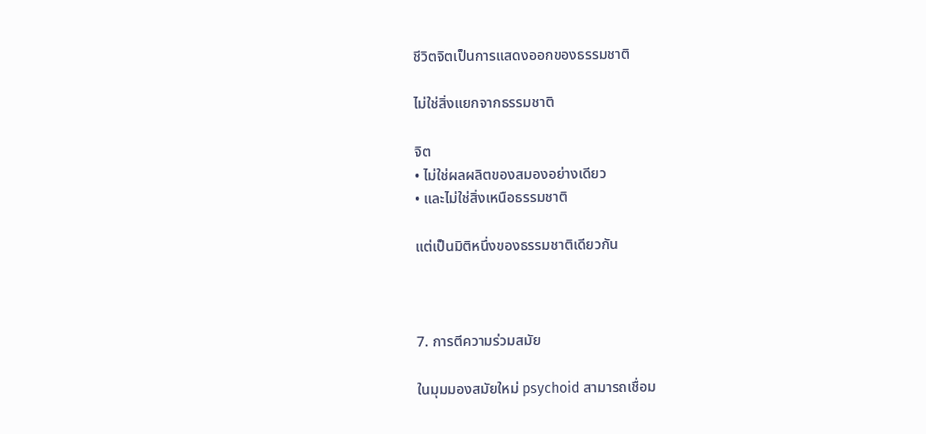ชีวิตจิตเป็นการแสดงออกของธรรมชาติ

ไม่ใช่สิ่งแยกจากธรรมชาติ

จิต
• ไม่ใช่ผลผลิตของสมองอย่างเดียว
• และไม่ใช่สิ่งเหนือธรรมชาติ

แต่เป็นมิติหนึ่งของธรรมชาติเดียวกัน



7. การตีความร่วมสมัย

ในมุมมองสมัยใหม่ psychoid สามารถเชื่อม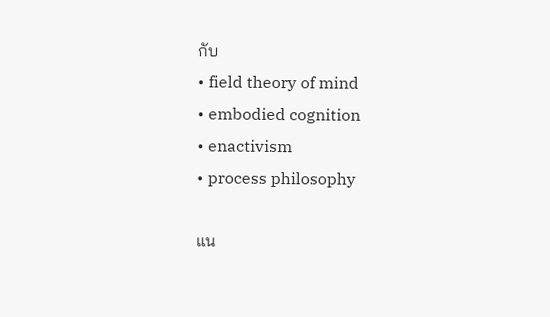กับ
• field theory of mind
• embodied cognition
• enactivism
• process philosophy

แน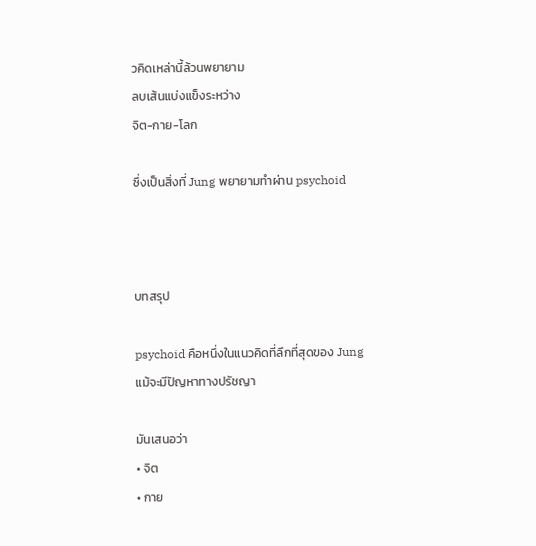วคิดเหล่านี้ล้วนพยายาม
ลบเส้นแบ่งแข็งระหว่าง
จิต-กาย-โลก

ซึ่งเป็นสิ่งที่ Jung พยายามทำผ่าน psychoid



บทสรุป

psychoid คือหนึ่งในแนวคิดที่ลึกที่สุดของ Jung
แม้จะมีปัญหาทางปรัชญา

มันเสนอว่า
• จิต
• กาย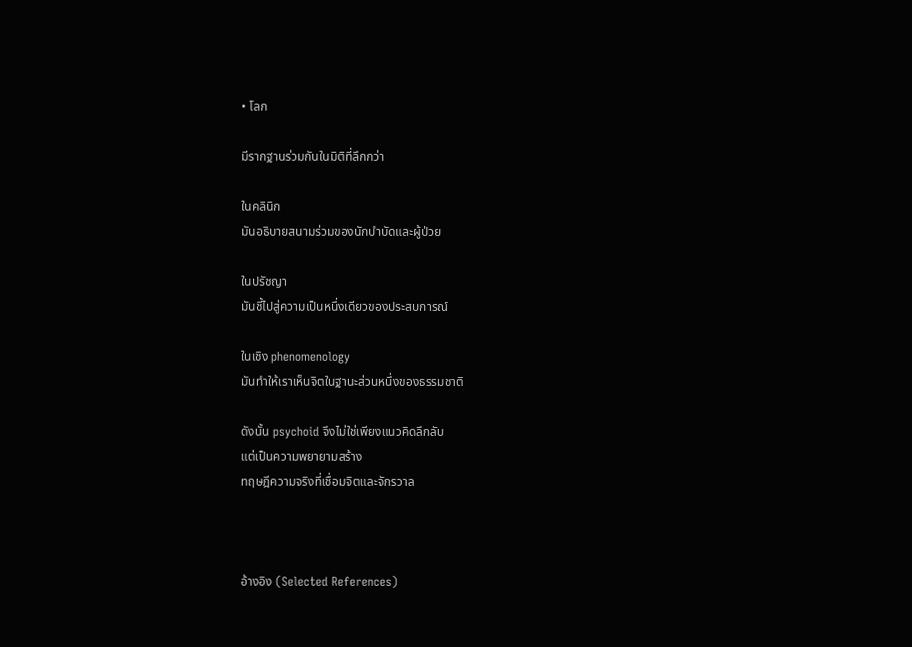• โลก

มีรากฐานร่วมกันในมิติที่ลึกกว่า

ในคลินิก
มันอธิบายสนามร่วมของนักบำบัดและผู้ป่วย

ในปรัชญา
มันชี้ไปสู่ความเป็นหนึ่งเดียวของประสบการณ์

ในเชิง phenomenology
มันทำให้เราเห็นจิตในฐานะส่วนหนึ่งของธรรมชาติ

ดังนั้น psychoid จึงไม่ใช่เพียงแนวคิดลึกลับ
แต่เป็นความพยายามสร้าง
ทฤษฎีความจริงที่เชื่อมจิตและจักรวาล



อ้างอิง (Selected References)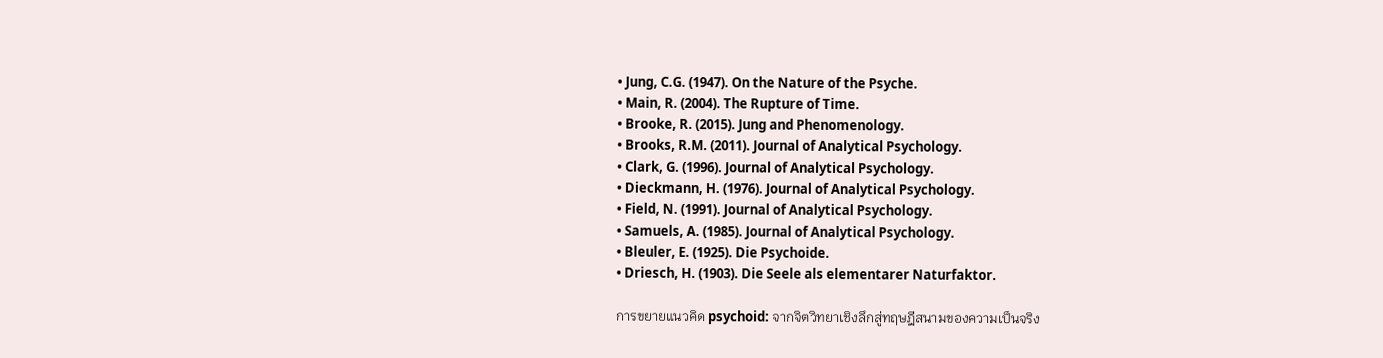• Jung, C.G. (1947). On the Nature of the Psyche.
• Main, R. (2004). The Rupture of Time.
• Brooke, R. (2015). Jung and Phenomenology.
• Brooks, R.M. (2011). Journal of Analytical Psychology.
• Clark, G. (1996). Journal of Analytical Psychology.
• Dieckmann, H. (1976). Journal of Analytical Psychology.
• Field, N. (1991). Journal of Analytical Psychology.
• Samuels, A. (1985). Journal of Analytical Psychology.
• Bleuler, E. (1925). Die Psychoide.
• Driesch, H. (1903). Die Seele als elementarer Naturfaktor.

การขยายแนวคิด psychoid: จากจิตวิทยาเชิงลึกสู่ทฤษฎีสนามของความเป็นจริง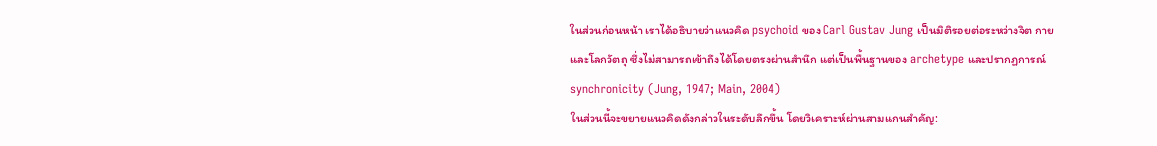ในส่วนก่อนหน้า เราได้อธิบายว่าแนวคิด psychoid ของ Carl Gustav Jung เป็นมิติรอยต่อระหว่างจิต กาย และโลกวัตถุ ซึ่งไม่สามารถเข้าถึงได้โดยตรงผ่านสำนึก แต่เป็นพื้นฐานของ archetype และปรากฏการณ์ synchronicity (Jung, 1947; Main, 2004)
ในส่วนนี้จะขยายแนวคิดดังกล่าวในระดับลึกขึ้น โดยวิเคราะห์ผ่านสามแกนสำคัญ: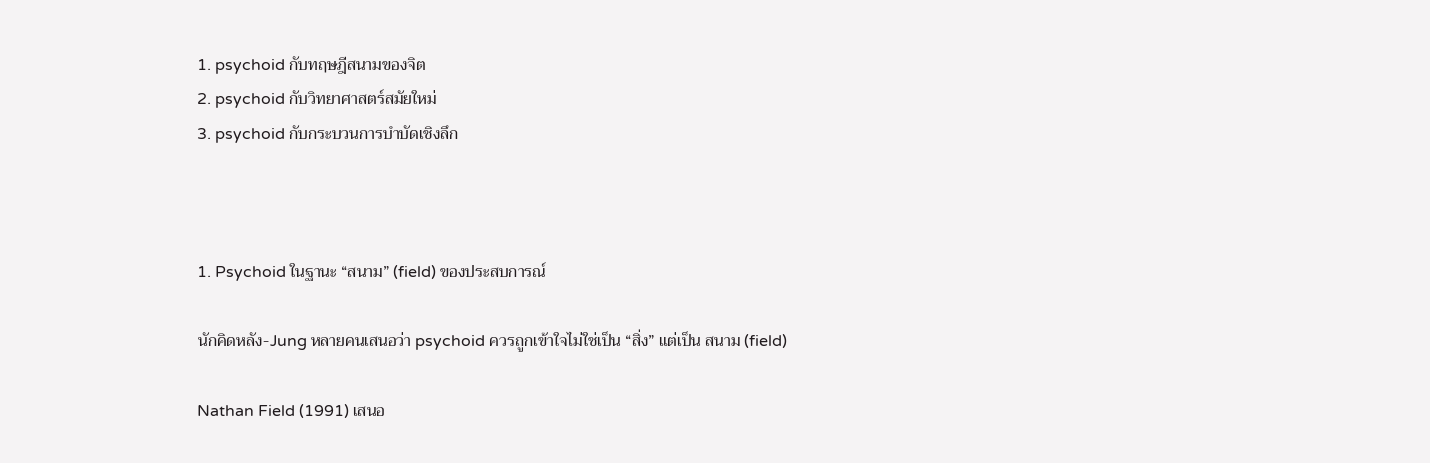1. psychoid กับทฤษฎีสนามของจิต
2. psychoid กับวิทยาศาสตร์สมัยใหม่
3. psychoid กับกระบวนการบำบัดเชิงลึก



1. Psychoid ในฐานะ “สนาม” (field) ของประสบการณ์

นักคิดหลัง-Jung หลายคนเสนอว่า psychoid ควรถูกเข้าใจไม่ใช่เป็น “สิ่ง” แต่เป็น สนาม (field)

Nathan Field (1991) เสนอ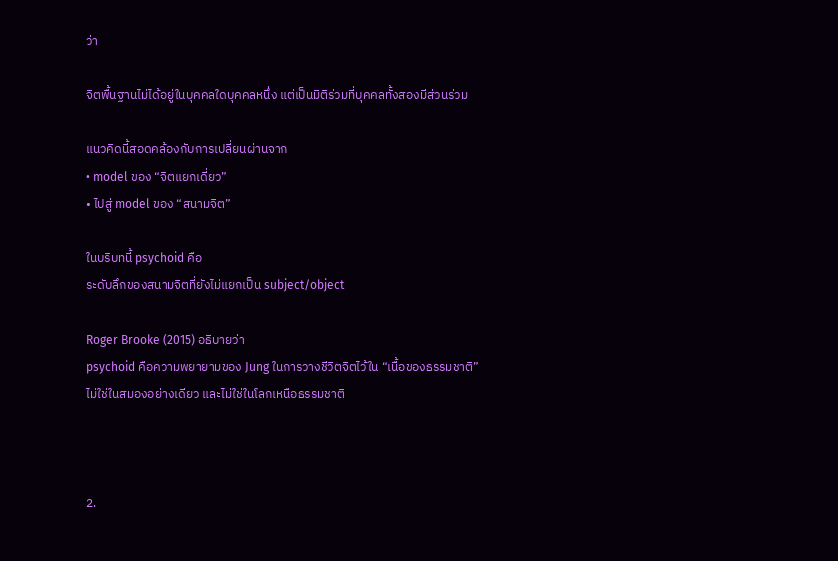ว่า

จิตพื้นฐานไม่ได้อยู่ในบุคคลใดบุคคลหนึ่ง แต่เป็นมิติร่วมที่บุคคลทั้งสองมีส่วนร่วม

แนวคิดนี้สอดคล้องกับการเปลี่ยนผ่านจาก
• model ของ “จิตแยกเดี่ยว”
• ไปสู่ model ของ “สนามจิต”

ในบริบทนี้ psychoid คือ
ระดับลึกของสนามจิตที่ยังไม่แยกเป็น subject/object

Roger Brooke (2015) อธิบายว่า
psychoid คือความพยายามของ Jung ในการวางชีวิตจิตไว้ใน “เนื้อของธรรมชาติ”
ไม่ใช่ในสมองอย่างเดียว และไม่ใช่ในโลกเหนือธรรมชาติ



2.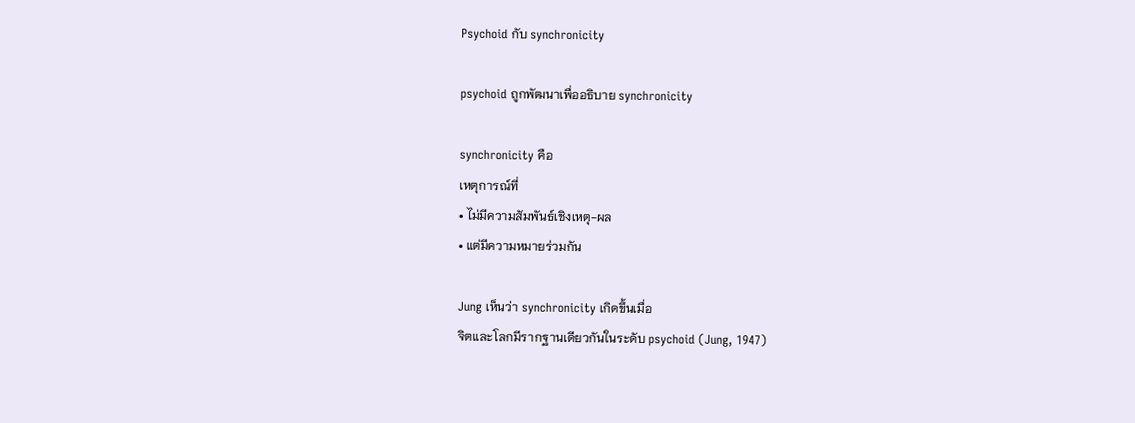Psychoid กับ synchronicity

psychoid ถูกพัฒนาเพื่ออธิบาย synchronicity

synchronicity คือ
เหตุการณ์ที่
• ไม่มีความสัมพันธ์เชิงเหตุ-ผล
• แต่มีความหมายร่วมกัน

Jung เห็นว่า synchronicity เกิดขึ้นเมื่อ
จิตและโลกมีรากฐานเดียวกันในระดับ psychoid (Jung, 1947)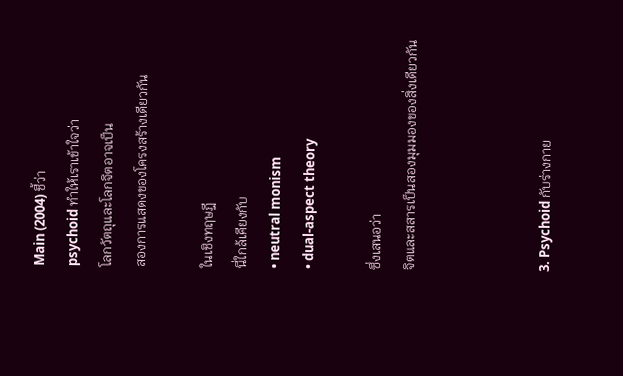Main (2004) ชี้ว่า
psychoid ทำให้เราเข้าใจว่า
โลกวัตถุและโลกจิตอาจเป็น
สองการแสดงของโครงสร้างเดียวกัน

ในเชิงทฤษฎี
นี่ใกล้เคียงกับ
• neutral monism
• dual-aspect theory

ซึ่งเสนอว่า
จิตและสสารเป็นสองมุมมองของสิ่งเดียวกัน



3. Psychoid กับร่างกาย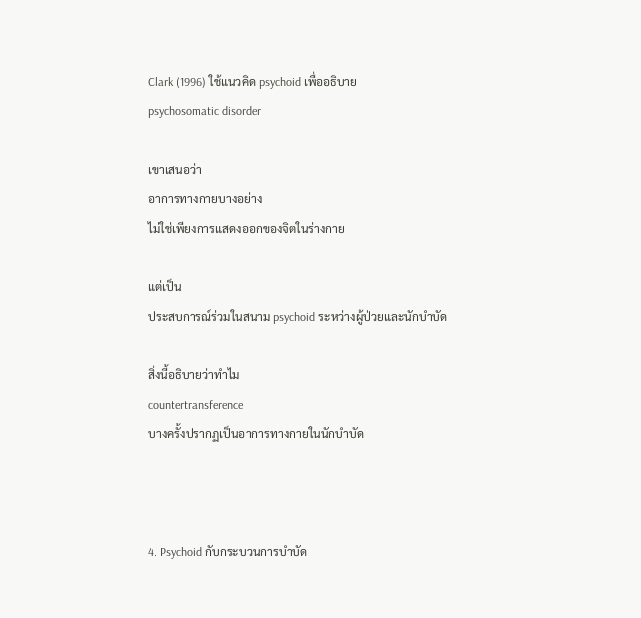Clark (1996) ใช้แนวคิด psychoid เพื่ออธิบาย
psychosomatic disorder

เขาเสนอว่า
อาการทางกายบางอย่าง
ไม่ใช่เพียงการแสดงออกของจิตในร่างกาย

แต่เป็น
ประสบการณ์ร่วมในสนาม psychoid ระหว่างผู้ป่วยและนักบำบัด

สิ่งนี้อธิบายว่าทำไม
countertransference
บางครั้งปรากฏเป็นอาการทางกายในนักบำบัด



4. Psychoid กับกระบวนการบำบัด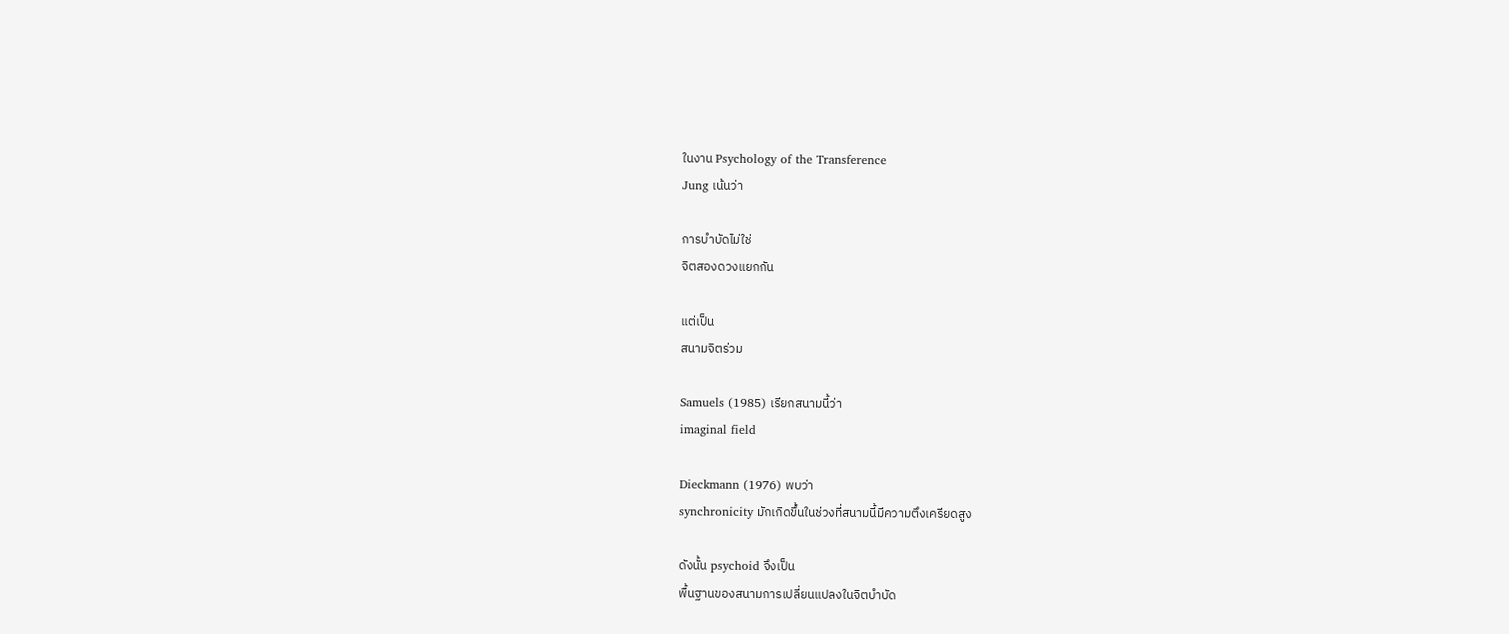ในงาน Psychology of the Transference
Jung เน้นว่า

การบำบัดไม่ใช่
จิตสองดวงแยกกัน

แต่เป็น
สนามจิตร่วม

Samuels (1985) เรียกสนามนี้ว่า
imaginal field

Dieckmann (1976) พบว่า
synchronicity มักเกิดขึ้นในช่วงที่สนามนี้มีความตึงเครียดสูง

ดังนั้น psychoid จึงเป็น
พื้นฐานของสนามการเปลี่ยนแปลงในจิตบำบัด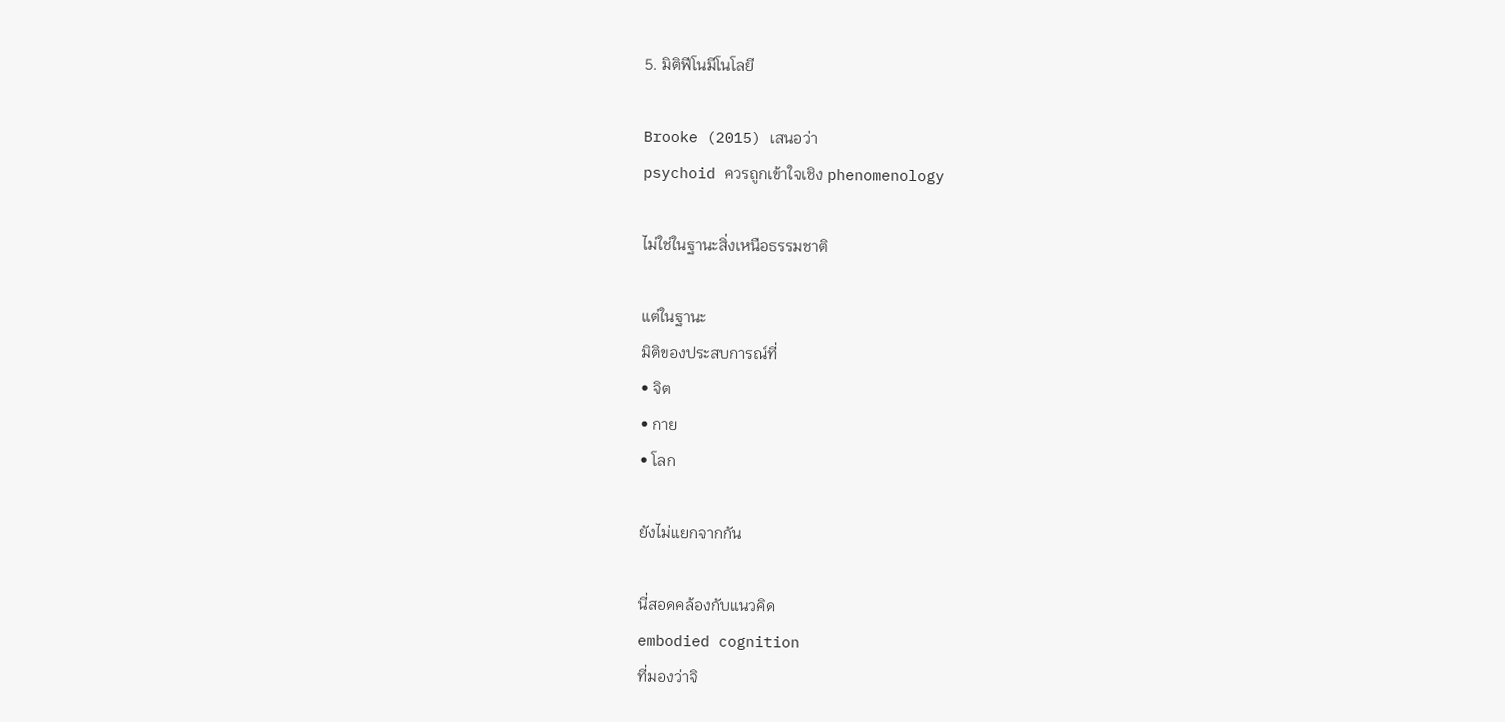5. มิติฟีโนมีโนโลยี

Brooke (2015) เสนอว่า
psychoid ควรถูกเข้าใจเชิง phenomenology

ไม่ใช่ในฐานะสิ่งเหนือธรรมชาติ

แต่ในฐานะ
มิติของประสบการณ์ที่
• จิต
• กาย
• โลก

ยังไม่แยกจากกัน

นี่สอดคล้องกับแนวคิด
embodied cognition
ที่มองว่าจิ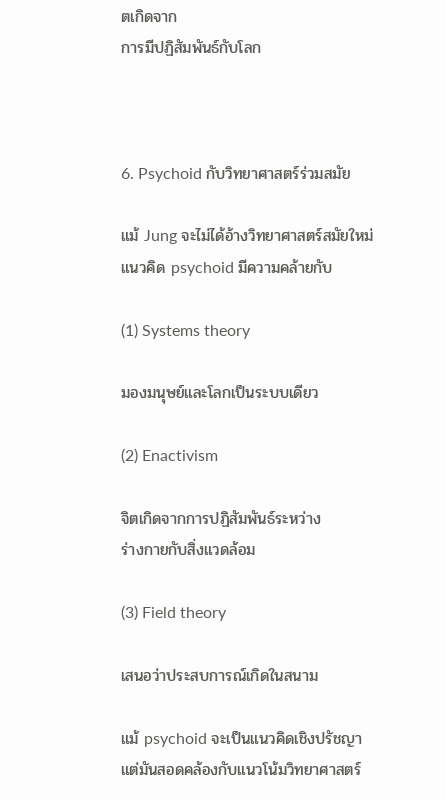ตเกิดจาก
การมีปฏิสัมพันธ์กับโลก



6. Psychoid กับวิทยาศาสตร์ร่วมสมัย

แม้ Jung จะไม่ได้อ้างวิทยาศาสตร์สมัยใหม่
แนวคิด psychoid มีความคล้ายกับ

(1) Systems theory

มองมนุษย์และโลกเป็นระบบเดียว

(2) Enactivism

จิตเกิดจากการปฏิสัมพันธ์ระหว่าง
ร่างกายกับสิ่งแวดล้อม

(3) Field theory

เสนอว่าประสบการณ์เกิดในสนาม

แม้ psychoid จะเป็นแนวคิดเชิงปรัชญา
แต่มันสอดคล้องกับแนวโน้มวิทยาศาสตร์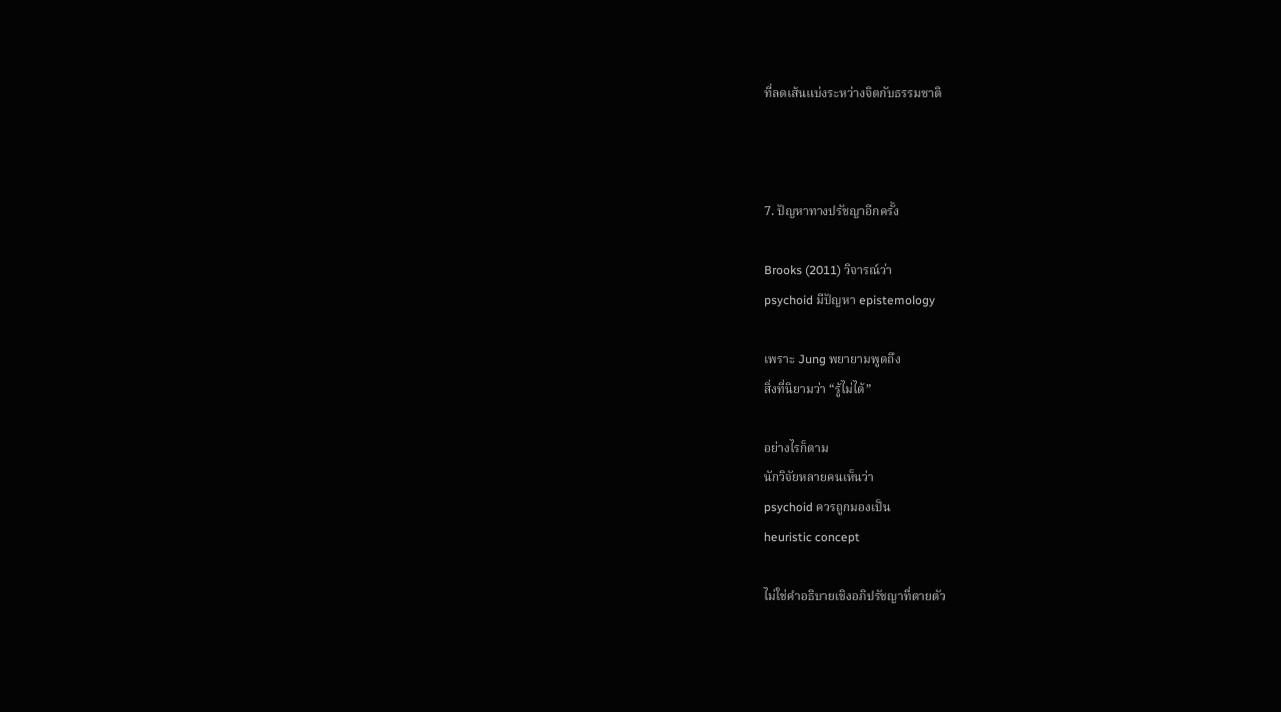ที่ลดเส้นแบ่งระหว่างจิตกับธรรมชาติ



7. ปัญหาทางปรัชญาอีกครั้ง

Brooks (2011) วิจารณ์ว่า
psychoid มีปัญหา epistemology

เพราะ Jung พยายามพูดถึง
สิ่งที่นิยามว่า “รู้ไม่ได้”

อย่างไรก็ตาม
นักวิจัยหลายคนเห็นว่า
psychoid ควรถูกมองเป็น
heuristic concept

ไม่ใช่คำอธิบายเชิงอภิปรัชญาที่ตายตัว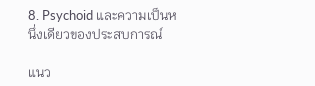8. Psychoid และความเป็นหนึ่งเดียวของประสบการณ์

แนว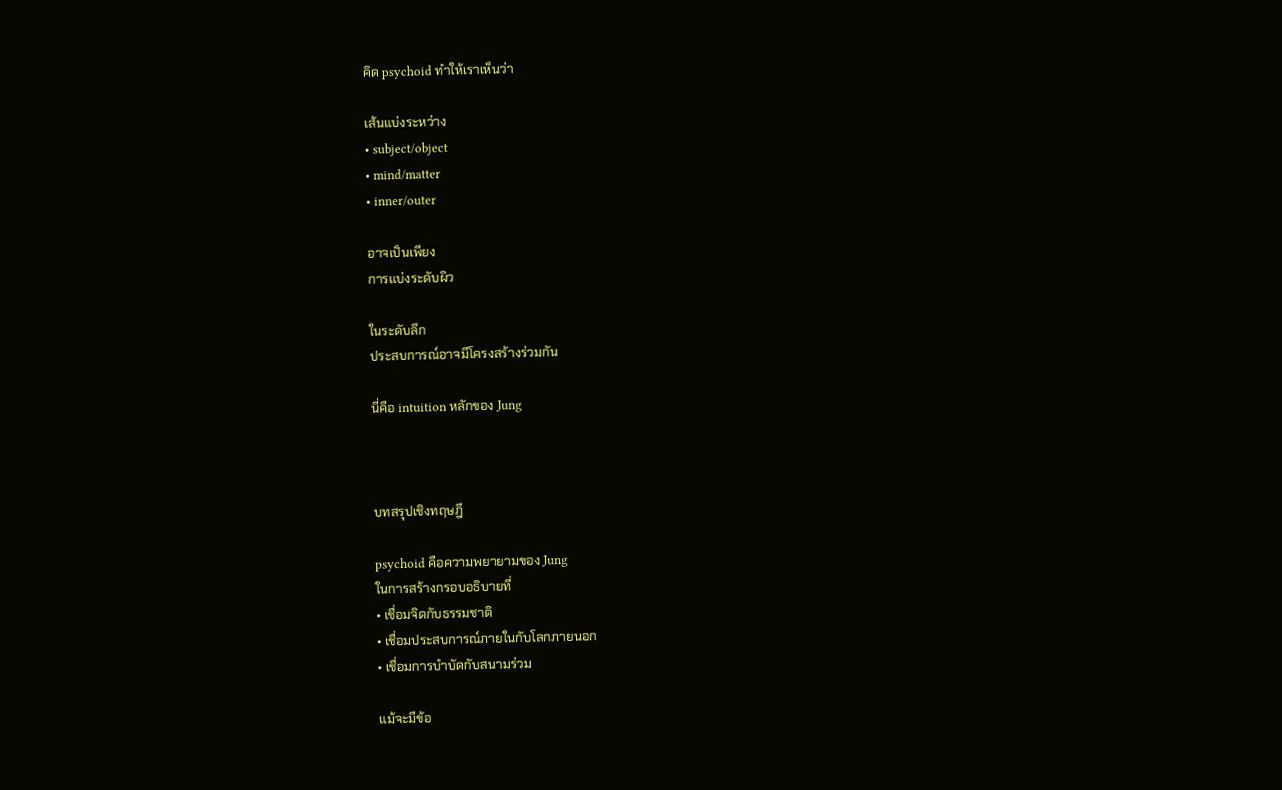คิด psychoid ทำให้เราเห็นว่า

เส้นแบ่งระหว่าง
• subject/object
• mind/matter
• inner/outer

อาจเป็นเพียง
การแบ่งระดับผิว

ในระดับลึก
ประสบการณ์อาจมีโครงสร้างร่วมกัน

นี่คือ intuition หลักของ Jung



บทสรุปเชิงทฤษฎี

psychoid คือความพยายามของ Jung
ในการสร้างกรอบอธิบายที่
• เชื่อมจิตกับธรรมชาติ
• เชื่อมประสบการณ์ภายในกับโลกภายนอก
• เชื่อมการบำบัดกับสนามร่วม

แม้จะมีข้อ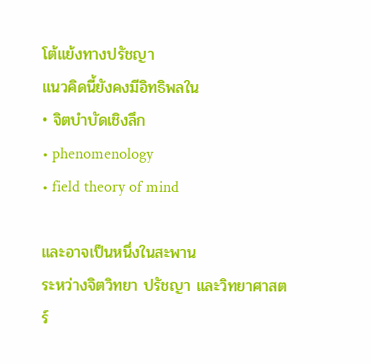โต้แย้งทางปรัชญา
แนวคิดนี้ยังคงมีอิทธิพลใน
• จิตบำบัดเชิงลึก
• phenomenology
• field theory of mind

และอาจเป็นหนึ่งในสะพาน
ระหว่างจิตวิทยา ปรัชญา และวิทยาศาสตร์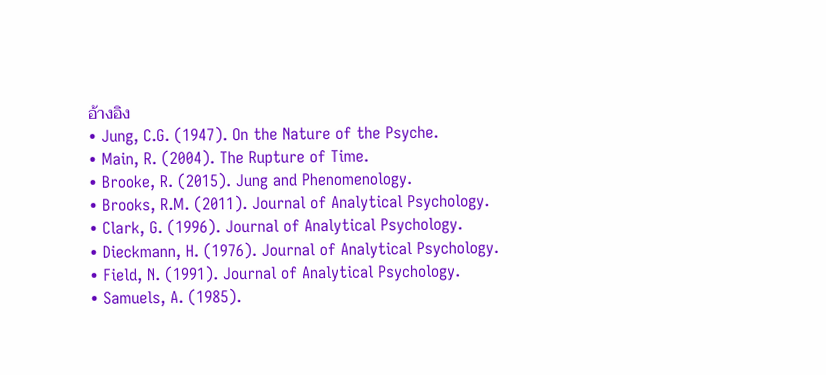อ้างอิง
• Jung, C.G. (1947). On the Nature of the Psyche.
• Main, R. (2004). The Rupture of Time.
• Brooke, R. (2015). Jung and Phenomenology.
• Brooks, R.M. (2011). Journal of Analytical Psychology.
• Clark, G. (1996). Journal of Analytical Psychology.
• Dieckmann, H. (1976). Journal of Analytical Psychology.
• Field, N. (1991). Journal of Analytical Psychology.
• Samuels, A. (1985).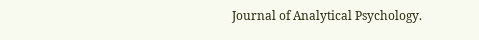Journal of Analytical Psychology.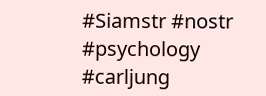#Siamstr #nostr #psychology #carljung